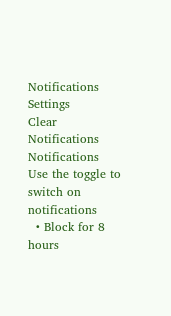Notifications
Settings
Clear Notifications
Notifications
Use the toggle to switch on notifications
  • Block for 8 hours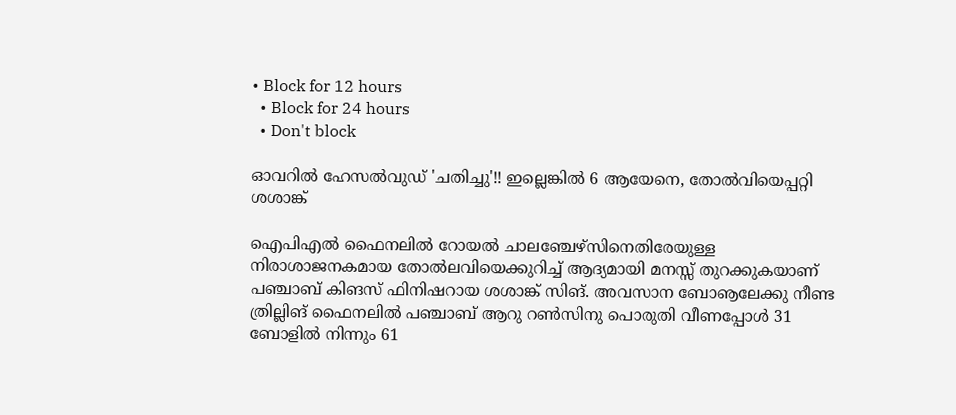• Block for 12 hours
  • Block for 24 hours
  • Don't block

ഓവറില്‍ ഹേസല്‍വുഡ് 'ചതിച്ചു'!! ഇല്ലെങ്കില്‍ 6 ആയേനെ, തോല്‍വിയെപ്പറ്റി ശശാങ്ക്

ഐപിഎല്‍ ഫൈനലില്‍ റോയല്‍ ചാലഞ്ചേഴ്‌സിനെതിരേയുള്ള നിരാശാജനകമായ തോല്‍ലവിയെക്കുറിച്ച് ആദ്യമായി മനസ്സ് തുറക്കുകയാണ് പഞ്ചാബ് കിങസ് ഫിനിഷറായ ശശാങ്ക് സിങ്. അവസാന ബോൡലേക്കു നീണ്ട ത്രില്ലിങ് ഫൈനലില്‍ പഞ്ചാബ് ആറു റണ്‍സിനു പൊരുതി വീണപ്പോള്‍ 31 ബോളില്‍ നിന്നും 61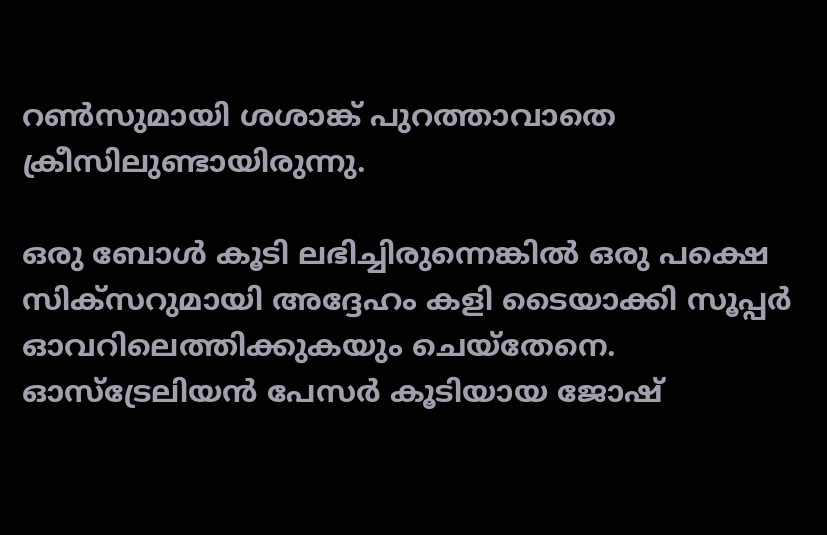റണ്‍സുമായി ശശാങ്ക് പുറത്താവാതെ ക്രീസിലുണ്ടായിരുന്നു.

ഒരു ബോള്‍ കൂടി ലഭിച്ചിരുന്നെങ്കില്‍ ഒരു പക്ഷെ സിക്‌സറുമായി അദ്ദേഹം കളി ടൈയാക്കി സൂപ്പര്‍ ഓവറിലെത്തിക്കുകയും ചെയ്‌തേനെ. ഓസ്‌ട്രേലിയന്‍ പേസര്‍ കൂടിയായ ജോഷ്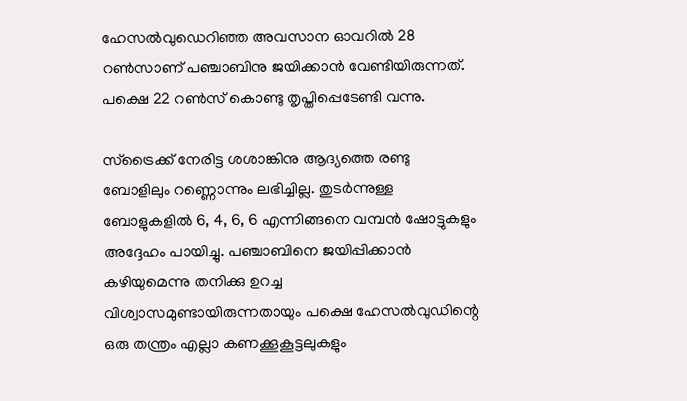ഹേസല്‍വുഡെറിഞ്ഞ അവസാന ഓവറില്‍ 28 റണ്‍സാണ് പഞ്ചാബിനു ജയിക്കാന്‍ വേണ്ടിയിരുന്നത്. പക്ഷെ 22 റണ്‍സ് കൊണ്ടു തൃപ്തിപ്പെടേണ്ടി വന്നു.

സ്‌ട്രൈക്ക് നേരിട്ട ശശാങ്കിനു ആദ്യത്തെ രണ്ടു ബോളിലും റണ്ണൊന്നും ലഭിച്ചില്ല. തുടര്‍ന്നുള്ള ബോളുകളില്‍ 6, 4, 6, 6 എന്നിങ്ങനെ വമ്പന്‍ ഷോട്ടുകളും അദ്ദേഹം പായിച്ചു. പഞ്ചാബിനെ ജയിപ്പിക്കാന്‍ കഴിയുമെന്നു തനിക്കു ഉറച്ച വിശ്വാസമുണ്ടായിരുന്നതായും പക്ഷെ ഹേസല്‍വുഡിന്റെ ഒരു തന്ത്രം എല്ലാ കണക്കൂകൂട്ടലുകളും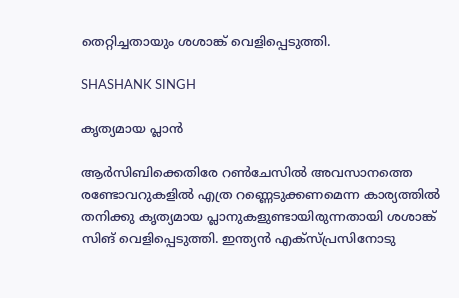തെറ്റിച്ചതായും ശശാങ്ക് വെളിപ്പെടുത്തി.

SHASHANK SINGH

കൃത്യമായ പ്ലാന്‍

ആര്‍സിബിക്കെതിരേ റണ്‍ചേസില്‍ അവസാനത്തെ രണ്ടോവറുകളില്‍ എത്ര റണ്ണെടുക്കണമെന്ന കാര്യത്തില്‍ തനിക്കു കൃത്യമായ പ്ലാനുകളുണ്ടായിരുന്നതായി ശശാങ്ക് സിങ് വെളിപ്പെടുത്തി. ഇന്ത്യന്‍ എക്‌സ്പ്രസിനോടു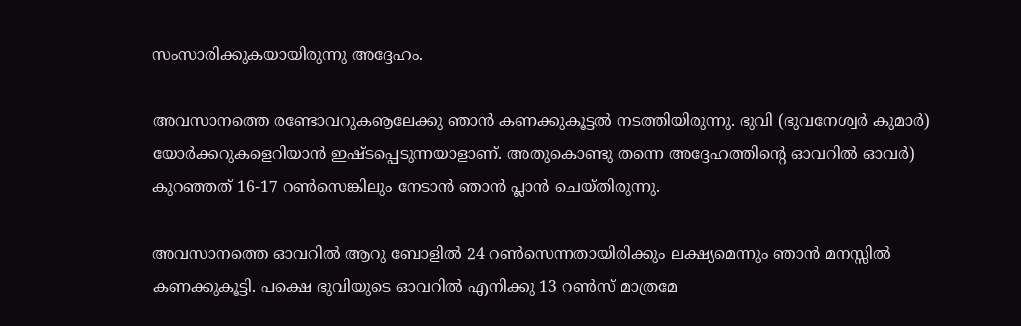സംസാരിക്കുകയായിരുന്നു അദ്ദേഹം.

അവസാനത്തെ രണ്ടോവറുകൡലേക്കു ഞാന്‍ കണക്കുകൂട്ടല്‍ നടത്തിയിരുന്നു. ഭുവി (ഭുവനേശ്വര്‍ കുമാര്‍) യോര്‍ക്കറുകളെറിയാന്‍ ഇഷ്ടപ്പെടുന്നയാളാണ്. അതുകൊണ്ടു തന്നെ അദ്ദേഹത്തിന്റെ ഓവറില്‍ ഓവര്‍) കുറഞ്ഞത് 16-17 റണ്‍സെങ്കിലും നേടാന്‍ ഞാന്‍ പ്ലാന്‍ ചെയ്തിരുന്നു.

അവസാനത്തെ ഓവറില്‍ ആറു ബോളില്‍ 24 റണ്‍സെന്നതായിരിക്കും ലക്ഷ്യമെന്നും ഞാന്‍ മനസ്സില്‍ കണക്കുകൂട്ടി. പക്ഷെ ഭുവിയുടെ ഓവറില്‍ എനിക്കു 13 റണ്‍സ് മാത്രമേ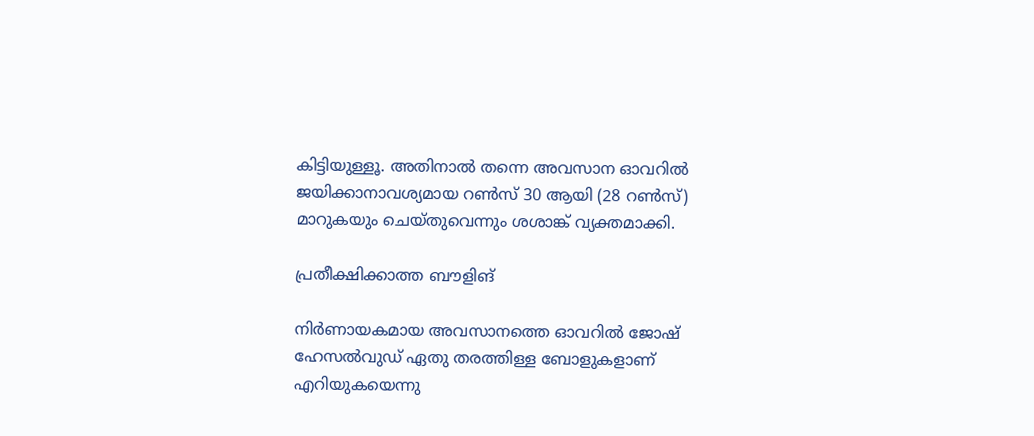കിട്ടിയുള്ളൂ. അതിനാല്‍ തന്നെ അവസാന ഓവറില്‍ ജയിക്കാനാവശ്യമായ റണ്‍സ് 30 ആയി (28 റണ്‍സ്) മാറുകയും ചെയ്തുവെന്നും ശശാങ്ക് വ്യക്തമാക്കി.

പ്രതീക്ഷിക്കാത്ത ബൗളിങ്

നിര്‍ണായകമായ അവസാനത്തെ ഓവറില്‍ ജോഷ് ഹേസല്‍വുഡ് ഏതു തരത്തിള്ള ബോളുകളാണ് എറിയുകയെന്നു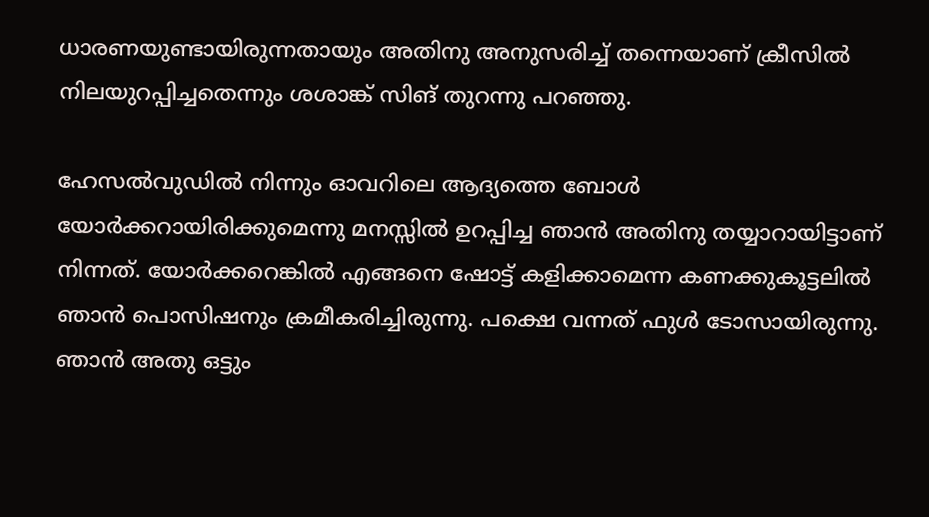ധാരണയുണ്ടായിരുന്നതായും അതിനു അനുസരിച്ച് തന്നെയാണ് ക്രീസില്‍ നിലയുറപ്പിച്ചതെന്നും ശശാങ്ക് സിങ് തുറന്നു പറഞ്ഞു.

ഹേസല്‍വുഡില്‍ നിന്നും ഓവറിലെ ആദ്യത്തെ ബോള്‍ യോര്‍ക്കറായിരിക്കുമെന്നു മനസ്സില്‍ ഉറപ്പിച്ച ഞാന്‍ അതിനു തയ്യാറായിട്ടാണ് നിന്നത്. യോര്‍ക്കറെങ്കില്‍ എങ്ങനെ ഷോട്ട് കളിക്കാമെന്ന കണക്കുകൂട്ടലില്‍ ഞാന്‍ പൊസിഷനും ക്രമീകരിച്ചിരുന്നു. പക്ഷെ വന്നത് ഫുള്‍ ടോസായിരുന്നു. ഞാന്‍ അതു ഒട്ടും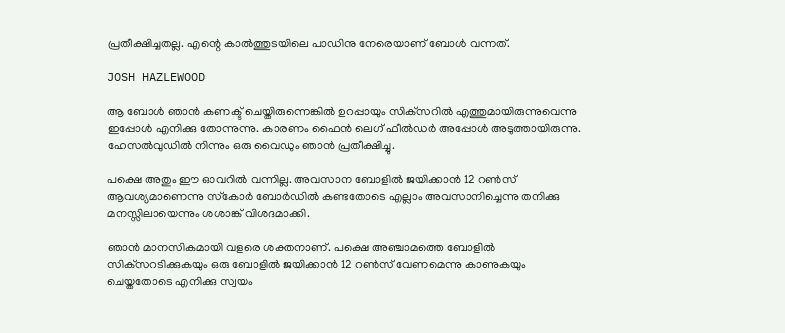പ്രതീക്ഷിച്ചതല്ല. എന്റെ കാല്‍ത്തുടയിലെ പാഡിനു നേരെയാണ് ബോള്‍ വന്നത്.

JOSH HAZLEWOOD

ആ ബോള്‍ ഞാന്‍ കണക്ട് ചെയ്തിരുന്നെങ്കില്‍ ഉറപ്പായും സിക്‌സറില്‍ എത്തുമായിരുന്നുവെന്നു ഇപ്പോള്‍ എനിക്കു തോന്നുന്നു. കാരണം ഫൈന്‍ ലെഗ് ഫീല്‍ഡര്‍ അപ്പോള്‍ അടുത്തായിരുന്നു. ഹേസല്‍വുഡില്‍ നിന്നും ഒരു വൈഡും ഞാന്‍ പ്രതീക്ഷിച്ചു.

പക്ഷെ അതും ഈ ഓവറില്‍ വന്നില്ല. അവസാന ബോളില്‍ ജയിക്കാന്‍ 12 റണ്‍സ് ആവശ്യമാണെന്നു സ്‌കോര്‍ ബോര്‍ഡില്‍ കണ്ടതോടെ എല്ലാം അവസാനിച്ചെന്നു തനിക്കു മനസ്സിലായെന്നും ശശാങ്ക് വിശദമാക്കി.

ഞാന്‍ മാനസികമായി വളരെ ശക്തനാണ്. പക്ഷെ അഞ്ചാമത്തെ ബോളില്‍ സിക്‌സറടിക്കുകയും ഒരു ബോളില്‍ ജയിക്കാന്‍ 12 റണ്‍സ് വേണമെന്നു കാണുകയും ചെയ്തതോടെ എനിക്കു സ്വയം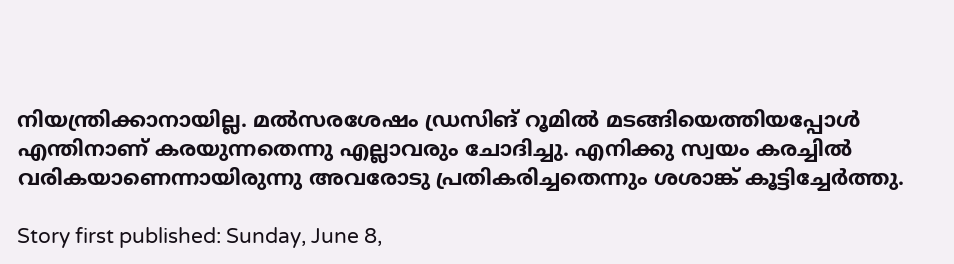നിയന്ത്രിക്കാനായില്ല. മല്‍സരശേഷം ഡ്രസിങ് റൂമില്‍ മടങ്ങിയെത്തിയപ്പോള്‍ എന്തിനാണ് കരയുന്നതെന്നു എല്ലാവരും ചോദിച്ചു. എനിക്കു സ്വയം കരച്ചില്‍ വരികയാണെന്നായിരുന്നു അവരോടു പ്രതികരിച്ചതെന്നും ശശാങ്ക് കൂട്ടിച്ചേര്‍ത്തു.

Story first published: Sunday, June 8,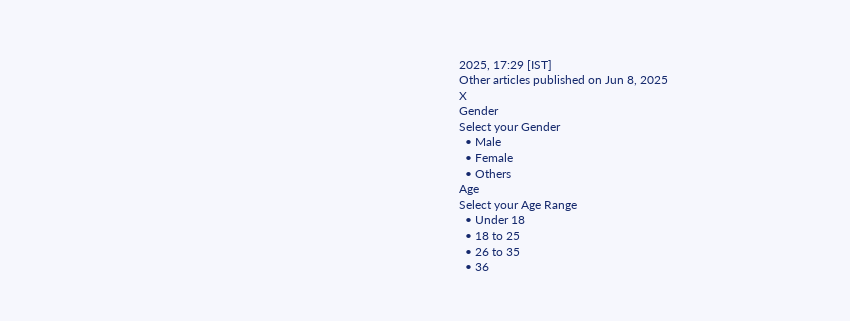2025, 17:29 [IST]
Other articles published on Jun 8, 2025
X
Gender
Select your Gender
  • Male
  • Female
  • Others
Age
Select your Age Range
  • Under 18
  • 18 to 25
  • 26 to 35
  • 36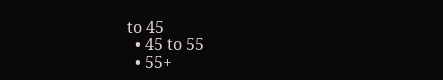to 45
  • 45 to 55
  • 55+